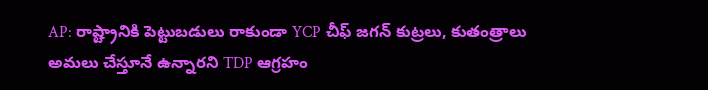AP: రాష్ట్రానికి పెట్టుబడులు రాకుండా YCP చీఫ్ జగన్ కుట్రలు, కుతంత్రాలు అమలు చేస్తూనే ఉన్నారని TDP ఆగ్రహం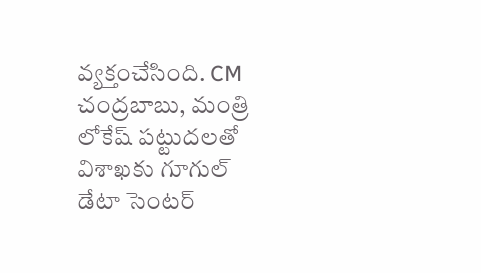వ్యక్తంచేసింది. CM చంద్రబాబు, మంత్రి లోకేష్ పట్టుదలతో విశాఖకు గూగుల్ డేటా సెంటర్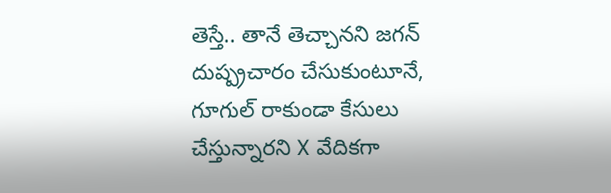తెస్తే.. తానే తెచ్చానని జగన్ దుష్ప్రచారం చేసుకుంటూనే, గూగుల్ రాకుండా కేసులు చేస్తున్నారని X వేదికగా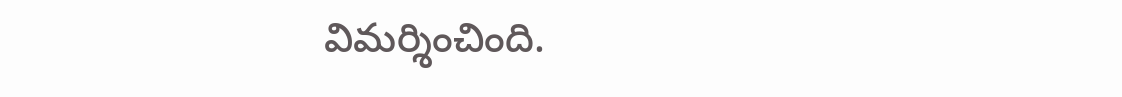విమర్శించింది.